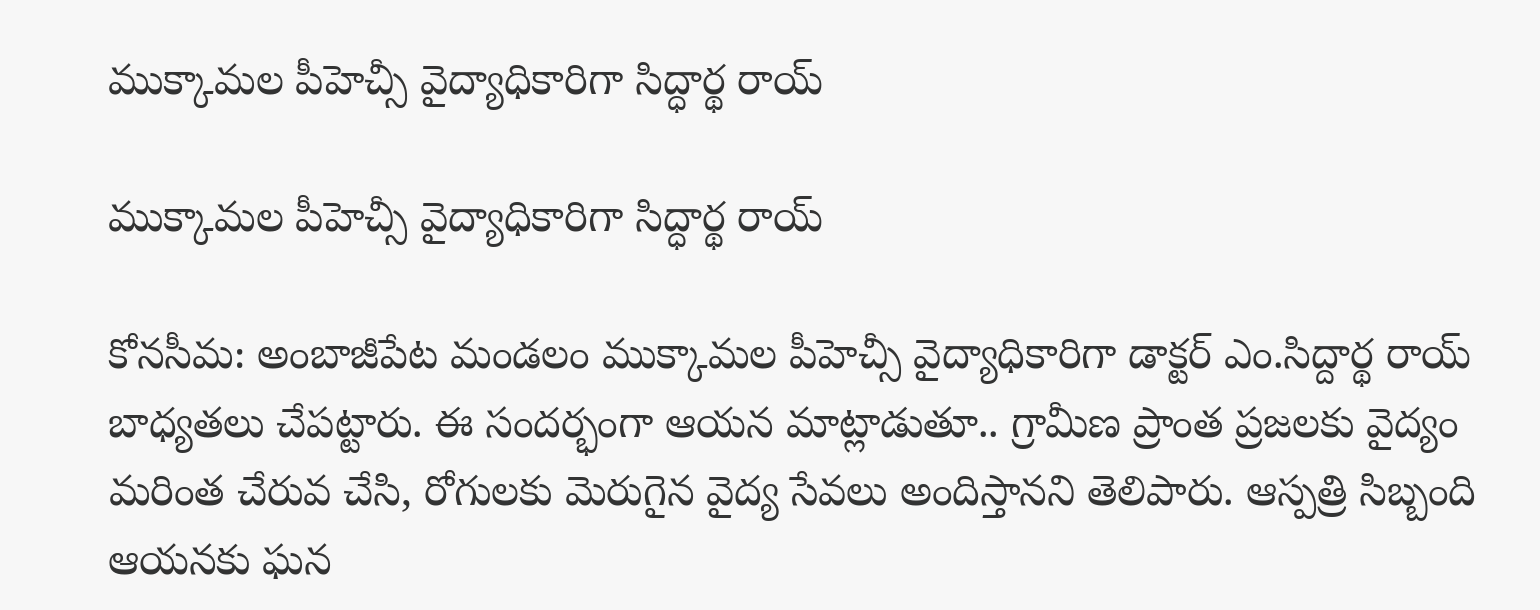ముక్కామల పీహెచ్సీ వైద్యాధికారిగా సిద్ధార్థ రాయ్

ముక్కామల పీహెచ్సీ వైద్యాధికారిగా సిద్ధార్థ రాయ్

కోనసీమ: అంబాజీపేట మండలం ముక్కామల పీహెచ్సీ వైద్యాధికారిగా డాక్టర్ ఎం.సిద్దార్థ రాయ్ బాధ్యతలు చేపట్టారు. ఈ సందర్భంగా ఆయన మాట్లాడుతూ.. గ్రామీణ ప్రాంత ప్రజలకు వైద్యం మరింత చేరువ చేసి, రోగులకు మెరుగైన వైద్య సేవలు అందిస్తానని తెలిపారు. ఆస్పత్రి సిబ్బంది ఆయనకు ఘన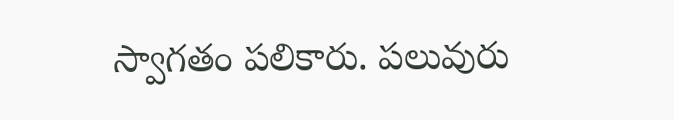స్వాగతం పలికారు. పలువురు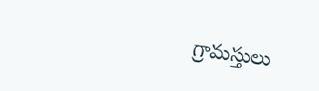గ్రామస్తులు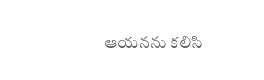ఆయనను కలిసి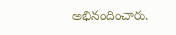అభినందించారు.